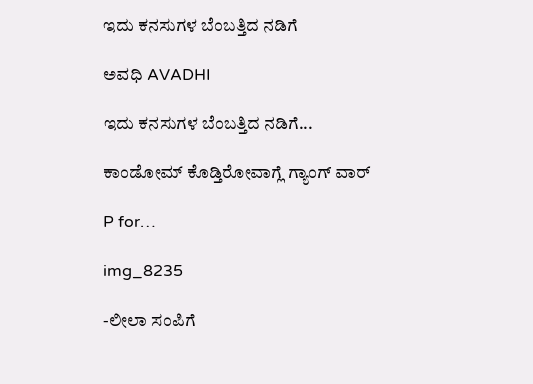ಇದು ಕನಸುಗಳ ಬೆಂಬತ್ತಿದ ನಡಿಗೆ‍

ಅವಧಿ AVADHI

ಇದು ಕನಸುಗಳ ಬೆಂಬತ್ತಿದ ನಡಿಗೆ...

ಕಾಂಡೋಮ್ ಕೊಡ್ತಿರೋವಾಗ್ಲೆ ಗ್ಯಾಂಗ್ ವಾರ್

P for…

img_8235

-ಲೀಲಾ ಸಂಪಿಗೆ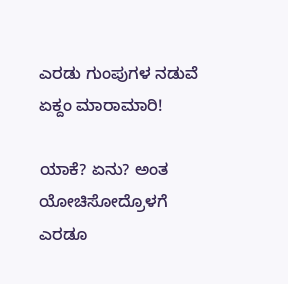ಎರಡು ಗುಂಪುಗಳ ನಡುವೆ  ಏಕ್ದಂ ಮಾರಾಮಾರಿ!

ಯಾಕೆ? ಏನು? ಅಂತ ಯೋಚಿಸೋದ್ರೊಳಗೆ ಎರಡೂ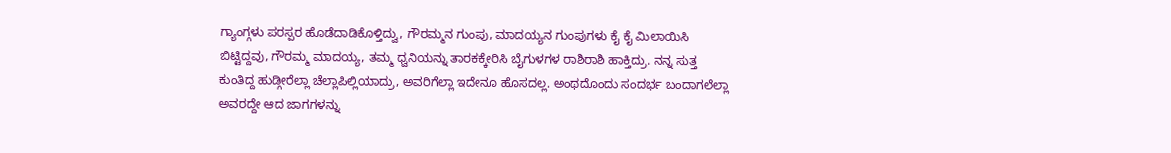ಗ್ಯಾಂಗ್ಗಳು ಪರಸ್ಪರ ಹೊಡೆದಾಡಿಕೊಳ್ತಿದ್ವು, ಗೌರಮ್ಮನ ಗುಂಪು, ಮಾದಯ್ಯನ ಗುಂಪುಗಳು ಕೈ ಕೈ ಮಿಲಾಯಿಸಿ ಬಿಟ್ಟಿದ್ದವು, ಗೌರಮ್ಮ ಮಾದಯ್ಯ, ತಮ್ಮ ಧ್ವನಿಯನ್ನು ತಾರಕಕ್ಕೇರಿಸಿ ಬೈಗುಳಗಳ ರಾಶಿರಾಶಿ ಹಾಕ್ತಿದ್ರು. ನನ್ನ ಸುತ್ತ ಕುಂತಿದ್ದ ಹುಡ್ಗೀರೆಲ್ಲಾ ಚೆಲ್ಲಾಪಿಲ್ಲಿಯಾದ್ರು, ಅವರಿಗೆಲ್ಲಾ ಇದೇನೂ ಹೊಸದಲ್ಲ. ಅಂಥದೊಂದು ಸಂದರ್ಭ ಬಂದಾಗಲೆಲ್ಲಾ ಅವರದ್ದೇ ಆದ ಜಾಗಗಳನ್ನು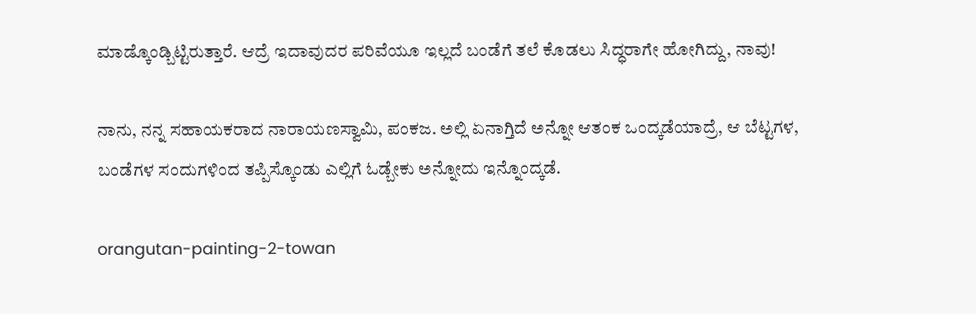ಮಾಡ್ಕೊಂಡ್ಬಿಟ್ಟಿರುತ್ತಾರೆ. ಆದ್ರೆ ಇದಾವುದರ ಪರಿವೆಯೂ ಇಲ್ಲದೆ ಬಂಡೆಗೆ ತಲೆ ಕೊಡಲು ಸಿದ್ಧರಾಗೇ ಹೋಗಿದ್ದು, ನಾವು!

ನಾನು, ನನ್ನ ಸಹಾಯಕರಾದ ನಾರಾಯಣಸ್ವಾಮಿ, ಪಂಕಜ. ಅಲ್ಲಿ ಏನಾಗ್ತಿದೆ ಅನ್ನೋ ಆತಂಕ ಒಂದ್ಕಡೆಯಾದ್ರೆ, ಆ ಬೆಟ್ಟಗಳ, ಬಂಡೆಗಳ ಸಂದುಗಳಿಂದ ತಪ್ಪಿಸ್ಕೊಂಡು ಎಲ್ಲಿಗೆ ಓಡ್ಬೇಕು ಅನ್ನೋದು ಇನ್ನೊಂದ್ಕಡೆ.

orangutan-painting-2-towan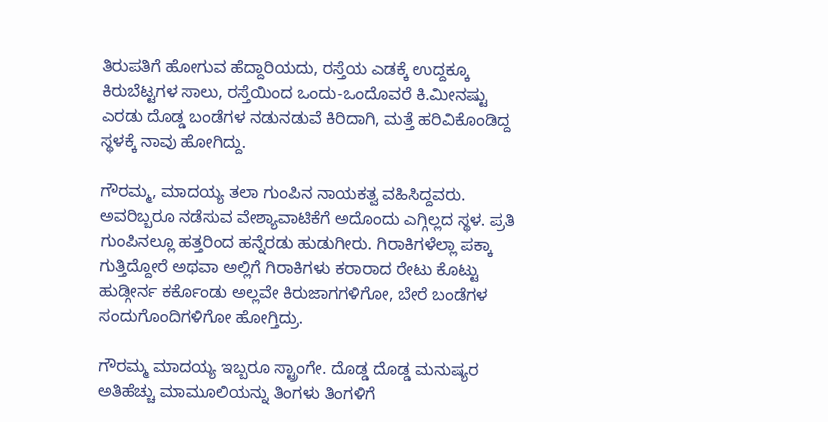ತಿರುಪತಿಗೆ ಹೋಗುವ ಹೆದ್ದಾರಿಯದು, ರಸ್ತೆಯ ಎಡಕ್ಕೆ ಉದ್ದಕ್ಕೂ ಕಿರುಬೆಟ್ಟಗಳ ಸಾಲು, ರಸ್ತೆಯಿಂದ ಒಂದು-ಒಂದೊವರೆ ಕಿ.ಮೀನಷ್ಟು ಎರಡು ದೊಡ್ಡ ಬಂಡೆಗಳ ನಡುನಡುವೆ ಕಿರಿದಾಗಿ, ಮತ್ತೆ ಹರಿವಿಕೊಂಡಿದ್ದ ಸ್ಥಳಕ್ಕೆ ನಾವು ಹೋಗಿದ್ದು.

ಗೌರಮ್ಮ, ಮಾದಯ್ಯ ತಲಾ ಗುಂಪಿನ ನಾಯಕತ್ವ ವಹಿಸಿದ್ದವರು. ಅವರಿಬ್ಬರೂ ನಡೆಸುವ ವೇಶ್ಯಾವಾಟಿಕೆಗೆ ಅದೊಂದು ಎಗ್ಗಿಲ್ಲದ ಸ್ಥಳ. ಪ್ರತಿ ಗುಂಪಿನಲ್ಲೂ ಹತ್ತರಿಂದ ಹನ್ನೆರಡು ಹುಡುಗೀರು. ಗಿರಾಕಿಗಳೆಲ್ಲಾ ಪಕ್ಕಾ ಗುತ್ತಿದ್ದೋರೆ ಅಥವಾ ಅಲ್ಲಿಗೆ ಗಿರಾಕಿಗಳು ಕರಾರಾದ ರೇಟು ಕೊಟ್ಟು ಹುಡ್ಗೀರ್ನ ಕರ್ಕೊಂಡು ಅಲ್ಲವೇ ಕಿರುಜಾಗಗಳಿಗೋ, ಬೇರೆ ಬಂಡೆಗಳ ಸಂದುಗೊಂದಿಗಳಿಗೋ ಹೋಗ್ತಿದ್ರು.

ಗೌರಮ್ಮ ಮಾದಯ್ಯ ಇಬ್ಬರೂ ಸ್ಟ್ರಾಂಗೇ. ದೊಡ್ಡ ದೊಡ್ಡ ಮನುಷ್ಯರ ಅತಿಹೆಚ್ಚು ಮಾಮೂಲಿಯನ್ನು ತಿಂಗಳು ತಿಂಗಳಿಗೆ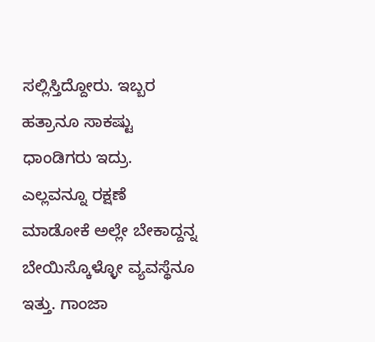ಸಲ್ಲಿಸ್ತಿದ್ದೋರು. ಇಬ್ಬರ ಹತ್ರಾನೂ ಸಾಕಷ್ಟು ಧಾಂಡಿಗರು ಇದ್ರು. ಎಲ್ಲವನ್ನೂ ರಕ್ಷಣೆ ಮಾಡೋಕೆ ಅಲ್ಲೇ ಬೇಕಾದ್ದನ್ನ ಬೇಯಿಸ್ಕೊಳ್ಳೋ ವ್ಯವಸ್ಥೆನೂ ಇತ್ತು. ಗಾಂಜಾ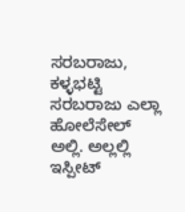ಸರಬರಾಜು, ಕಳ್ಳಭಟ್ಟಿ ಸರಬರಾಜು ಎಲ್ಲಾ ಹೋಲೆಸೇಲ್ ಅಲ್ಲಿ. ಅಲ್ಲಲ್ಲಿ ಇಸ್ಪೀಟ್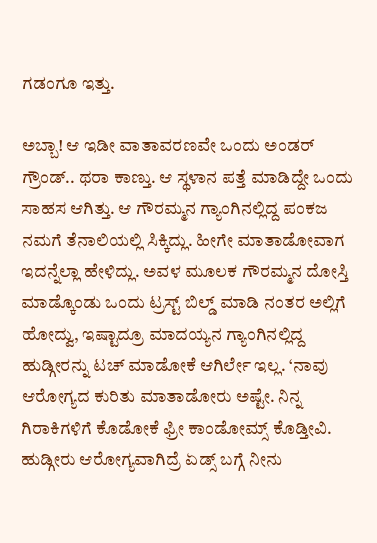ಗಡಂಗೂ ಇತ್ತು.

ಅಬ್ಬಾ! ಆ ಇಡೀ ವಾತಾವರಣವೇ ಒಂದು ಅಂಡರ್ ಗ್ರೌಂಡ್.. ಥರಾ ಕಾಣ್ತು. ಆ ಸ್ಥಳಾನ ಪತ್ತೆ ಮಾಡಿದ್ದೇ ಒಂದು ಸಾಹಸ ಆಗಿತ್ತು. ಆ ಗೌರಮ್ಮನ ಗ್ಯಾಂಗಿನಲ್ಲಿದ್ದ ಪಂಕಜ ನಮಗೆ ತೆನಾಲಿಯಲ್ಲಿ ಸಿಕ್ಕಿದ್ಲು. ಹೀಗೇ ಮಾತಾಡೋವಾಗ ಇದನ್ನೆಲ್ಲಾ ಹೇಳಿದ್ಲು. ಅವಳ ಮೂಲಕ ಗೌರಮ್ಮನ ದೋಸ್ತಿ ಮಾಡ್ಕೊಂಡು ಒಂದು ಟ್ರಸ್ಟ್ ಬಿಲ್ಡ್ ಮಾಡಿ ನಂತರ ಅಲ್ಲಿಗೆ ಹೋದ್ವು, ಇಷ್ಟಾದ್ರೂ ಮಾದಯ್ಯನ ಗ್ಯಾಂಗಿನಲ್ಲಿದ್ದ ಹುಡ್ಗೀರನ್ನು ಟಚ್ ಮಾಡೋಕೆ ಆಗಿರ್ಲೇ ಇಲ್ಲ. ‘ನಾವು ಆರೋಗ್ಯದ ಕುರಿತು ಮಾತಾಡೋರು ಅಷ್ಟೇ. ನಿನ್ನ ಗಿರಾಕಿಗಳಿಗೆ ಕೊಡೋಕೆ ಫ್ರೀ ಕಾಂಡೋಮ್ಸ್ ಕೊಡ್ತೀವಿ. ಹುಡ್ಗೀರು ಆರೋಗ್ಯವಾಗಿದ್ರೆ ಏಡ್ಸ್ ಬಗ್ಗೆ ನೀನು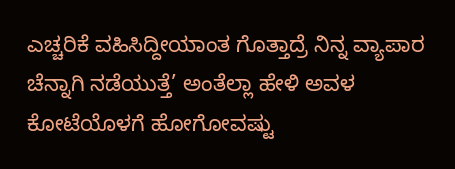ಎಚ್ಚರಿಕೆ ವಹಿಸಿದ್ದೀಯಾಂತ ಗೊತ್ತಾದ್ರೆ ನಿನ್ನ ವ್ಯಾಪಾರ ಚೆನ್ನಾಗಿ ನಡೆಯುತ್ತೆ’ ಅಂತೆಲ್ಲಾ ಹೇಳಿ ಅವಳ ಕೋಟೆಯೊಳಗೆ ಹೋಗೋವಷ್ಟು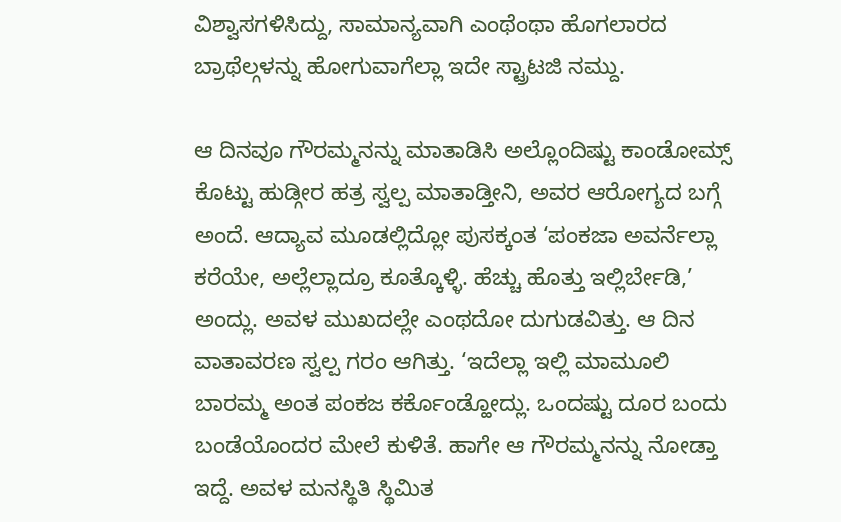ವಿಶ್ವಾಸಗಳಿಸಿದ್ದು, ಸಾಮಾನ್ಯವಾಗಿ ಎಂಥೆಂಥಾ ಹೊಗಲಾರದ ಬ್ರಾಥೆಲ್ಗಳನ್ನು ಹೋಗುವಾಗೆಲ್ಲಾ ಇದೇ ಸ್ಟ್ರಾಟಜಿ ನಮ್ದು.

ಆ ದಿನವೂ ಗೌರಮ್ಮನನ್ನು ಮಾತಾಡಿಸಿ ಅಲ್ಲೊಂದಿಷ್ಟು ಕಾಂಡೋಮ್ಸ್ ಕೊಟ್ಟು ಹುಡ್ಗೀರ ಹತ್ರ ಸ್ವಲ್ಪ ಮಾತಾಡ್ತೀನಿ, ಅವರ ಆರೋಗ್ಯದ ಬಗ್ಗೆ ಅಂದೆ. ಆದ್ಯಾವ ಮೂಡಲ್ಲಿದ್ಲೋ ಪುಸಕ್ಕಂತ ‘ಪಂಕಜಾ ಅವರ್ನೆಲ್ಲಾ ಕರೆಯೇ, ಅಲ್ಲೆಲ್ಲಾದ್ರೂ ಕೂತ್ಕೊಳ್ಳಿ. ಹೆಚ್ಚು ಹೊತ್ತು ಇಲ್ಲಿರ್ಬೇಡಿ,’ ಅಂದ್ಲು. ಅವಳ ಮುಖದಲ್ಲೇ ಎಂಥದೋ ದುಗುಡವಿತ್ತು. ಆ ದಿನ ವಾತಾವರಣ ಸ್ವಲ್ಪ ಗರಂ ಆಗಿತ್ತು. ‘ಇದೆಲ್ಲಾ ಇಲ್ಲಿ ಮಾಮೂಲಿ ಬಾರಮ್ಮ ಅಂತ ಪಂಕಜ ಕರ್ಕೊಂಡ್ಹೋದ್ಲು. ಒಂದಷ್ಟು ದೂರ ಬಂದು ಬಂಡೆಯೊಂದರ ಮೇಲೆ ಕುಳಿತೆ. ಹಾಗೇ ಆ ಗೌರಮ್ಮನನ್ನು ನೋಡ್ತಾ ಇದ್ದೆ. ಅವಳ ಮನಸ್ಥಿತಿ ಸ್ಥಿಮಿತ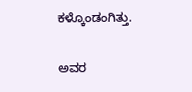ಕಳ್ಕೊಂಡಂಗಿತ್ತು.

ಅವರ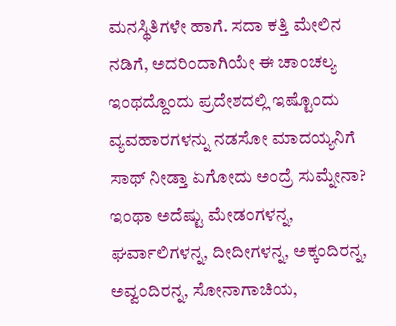ಮನಸ್ಥಿತಿಗಳೇ ಹಾಗೆ. ಸದಾ ಕತ್ತಿ ಮೇಲಿನ ನಡಿಗೆ, ಅದರಿಂದಾಗಿಯೇ ಈ ಚಾಂಚಲ್ಯ ಇಂಥದ್ದೊಂದು ಪ್ರದೇಶದಲ್ಲಿ ಇಷ್ಟೊಂದು ವ್ಯವಹಾರಗಳನ್ನು ನಡಸೋ ಮಾದಯ್ಯನಿಗೆ ಸಾಥ್ ನೀಡ್ತಾ ಏಗೋದು ಅಂದ್ರೆ ಸುಮ್ನೇನಾ? ಇಂಥಾ ಅದೆಷ್ಟು ಮೇಡಂಗಳನ್ನ, ಘರ್ವಾಲಿಗಳನ್ನ, ದೀದೀಗಳನ್ನ, ಅಕ್ಕಂದಿರನ್ನ, ಅವ್ವಂದಿರನ್ನ, ಸೋನಾಗಾಚಿಯ,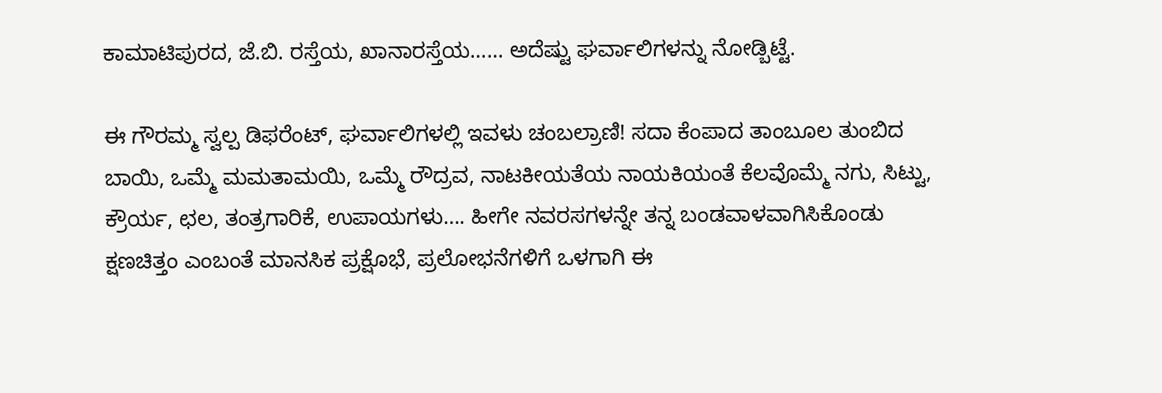ಕಾಮಾಟಿಪುರದ, ಜೆ.ಬಿ. ರಸ್ತೆಯ, ಖಾನಾರಸ್ತೆಯ…… ಅದೆಷ್ಟು ಘರ್ವಾಲಿಗಳನ್ನು ನೋಡ್ಬಿಟ್ಟೆ.

ಈ ಗೌರಮ್ಮ ಸ್ವಲ್ಪ ಡಿಫರೆಂಟ್, ಘರ್ವಾಲಿಗಳಲ್ಲಿ ಇವಳು ಚಂಬಲ್ರಾಣಿ! ಸದಾ ಕೆಂಪಾದ ತಾಂಬೂಲ ತುಂಬಿದ ಬಾಯಿ, ಒಮ್ಮೆ ಮಮತಾಮಯಿ, ಒಮ್ಮೆ ರೌದ್ರವ, ನಾಟಕೀಯತೆಯ ನಾಯಕಿಯಂತೆ ಕೆಲವೊಮ್ಮೆ ನಗು, ಸಿಟ್ಟು, ಕ್ರೌರ್ಯ, ಛಲ, ತಂತ್ರಗಾರಿಕೆ, ಉಪಾಯಗಳು…. ಹೀಗೇ ನವರಸಗಳನ್ನೇ ತನ್ನ ಬಂಡವಾಳವಾಗಿಸಿಕೊಂಡು ಕ್ಷಣಚಿತ್ತಂ ಎಂಬಂತೆ ಮಾನಸಿಕ ಪ್ರಕ್ಷೊಭೆ, ಪ್ರಲೋಭನೆಗಳಿಗೆ ಒಳಗಾಗಿ ಈ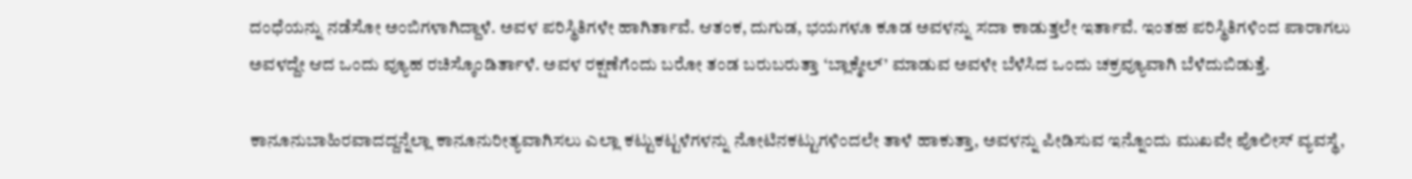ದಂಧೆಯನ್ನು ನಡೆಸೋ ಅಂಬಿಗಳಾಗಿದ್ದಾಳೆ. ಅವಳ ಪರಿಸ್ಥಿತಿಗಳೇ ಹಾಗಿರ್ತಾವೆ. ಆತಂಕ, ದುಗುಡ, ಭಯಗಳೂ ಕೂಡ ಅವಳನ್ನು ಸದಾ ಕಾಡುತ್ತಲೇ ಇರ್ತಾವೆ. ಇಂತಹ ಪರಿಸ್ಥಿತಿಗಳಿಂದ ಪಾರಾಗಲು ಅವಳದ್ದೇ ಆದ ಒಂದು ವ್ಯೂಹ ರಚಿಸ್ಕೊಂಡಿರ್ತಾಳೆ. ಅವಳ ರಕ್ಷಣೆಗೆಂದು ಬರೋ ತಂಡ ಬರುಬರುತ್ತಾ ‘ಬ್ಲಾಕ್ಮೇಲ್’ ಮಾಡುವ ಅವಳೇ ಬೆಳೆಸಿದ ಒಂದು ಚಕ್ರವ್ಯೂವಾಗಿ ಬೆಳೆದುಬಿಡುತ್ತೆ.

ಕಾನೂನುಬಾಹಿರವಾದದ್ದನ್ನೆಲ್ಲಾ ಕಾನೂನುರೀತ್ಯವಾಗಿಸಲು ಎಲ್ಲಾ ಕಟ್ಟುಕಟ್ಟಳೆಗಳನ್ನು ನೋಟಿನಕಟ್ಟುಗಳಿಂದಲೇ ತಾಳೆ ಹಾಕುತ್ತಾ, ಅವಳನ್ನು ಪೀಡಿಸುವ ಇನ್ನೊಂದು ಮುಖವೇ ಪೊಲೀಸ್ ವ್ಯವಸ್ಥೆ,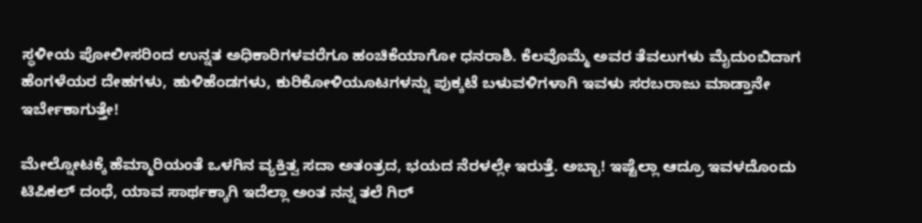ಸ್ಥಳೀಯ ಪೋಲೀಸರಿಂದ ಉನ್ನತ ಅಧಿಕಾರಿಗಳವರೆಗೂ ಹಂಚಿಕೆಯಾಗೋ ಧನರಾಶಿ. ಕೆಲವೊಮ್ಮೆ ಅವರ ತೆವಲುಗಳು ಮೈದುಂಬಿದಾಗ ಹೆಂಗಳೆಯರ ದೇಹಗಳು, ಹುಳಿಹೆಂಡಗಳು, ಕುರಿಕೋಳಿಯೂಟಗಳನ್ನು ಪುಕ್ಕಟೆ ಬಳುವಳಿಗಳಾಗಿ ಇವಳು ಸರಬರಾಜು ಮಾಡ್ತಾನೇ ಇರ್ಬೇಕಾಗುತ್ತೇ!

ಮೇಲ್ನೋಟಕ್ಕೆ ಹೆಮ್ಮಾರಿಯಂತೆ ಒಳಗಿನ ವ್ಯಕ್ತಿತ್ವ ಸದಾ ಅತಂತ್ರದ, ಭಯದ ನೆರಳಲ್ಲೇ ಇರುತ್ತೆ. ಅಬ್ಬಾ! ಇಷ್ಟೆಲ್ಲಾ ಆದ್ರೂ ಇವಳದೊಂದು ಟಿಪಿಕಲ್ ದಂಧೆ, ಯಾವ ಸಾರ್ಥಕ್ಕಾಗಿ ಇದೆಲ್ಲಾ ಅಂತ ನನ್ನ ತಲೆ ಗಿರ್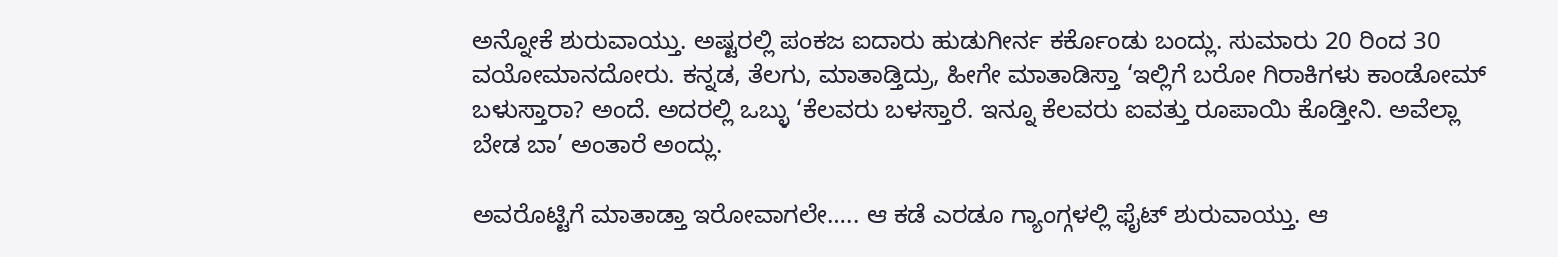ಅನ್ನೋಕೆ ಶುರುವಾಯ್ತು. ಅಷ್ಟರಲ್ಲಿ ಪಂಕಜ ಐದಾರು ಹುಡುಗೀರ್ನ ಕರ್ಕೊಂಡು ಬಂದ್ಲು. ಸುಮಾರು 20 ರಿಂದ 30 ವಯೋಮಾನದೋರು. ಕನ್ನಡ, ತೆಲಗು, ಮಾತಾಡ್ತಿದ್ರು, ಹೀಗೇ ಮಾತಾಡಿಸ್ತಾ ‘ಇಲ್ಲಿಗೆ ಬರೋ ಗಿರಾಕಿಗಳು ಕಾಂಡೋಮ್ ಬಳುಸ್ತಾರಾ? ಅಂದೆ. ಅದರಲ್ಲಿ ಒಬ್ಳು ‘ಕೆಲವರು ಬಳಸ್ತಾರೆ. ಇನ್ನೂ ಕೆಲವರು ಐವತ್ತು ರೂಪಾಯಿ ಕೊಡ್ತೀನಿ. ಅವೆಲ್ಲಾ ಬೇಡ ಬಾ’ ಅಂತಾರೆ ಅಂದ್ಲು.

ಅವರೊಟ್ಟಿಗೆ ಮಾತಾಡ್ತಾ ಇರೋವಾಗಲೇ….. ಆ ಕಡೆ ಎರಡೂ ಗ್ಯಾಂಗ್ಗಳಲ್ಲಿ ಫೈಟ್ ಶುರುವಾಯ್ತು. ಆ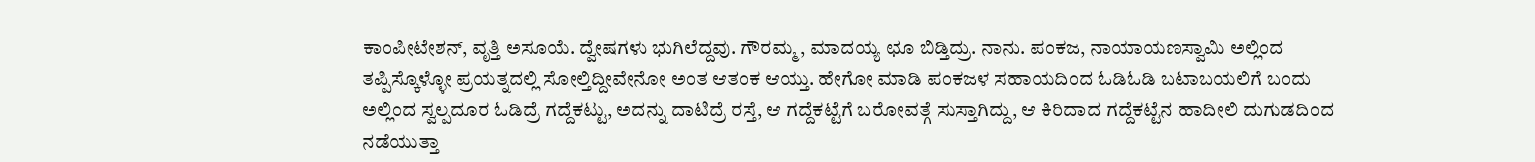ಕಾಂಪೀಟೇಶನ್, ವೃತ್ತಿ ಅಸೂಯೆ. ದ್ವೇಷಗಳು ಭುಗಿಲೆದ್ದವು. ಗೌರಮ್ಮ, ಮಾದಯ್ಯ ಛೂ ಬಿಡ್ತಿದ್ರು. ನಾನು. ಪಂಕಜ, ನಾಯಾಯಣಸ್ವಾಮಿ ಅಲ್ಲಿಂದ ತಪ್ಪಿಸ್ಕೊಳ್ಳೋ ಪ್ರಯತ್ನದಲ್ಲಿ ಸೋಲ್ತಿದ್ದೀವೇನೋ ಅಂತ ಆತಂಕ ಆಯ್ತು. ಹೇಗೋ ಮಾಡಿ ಪಂಕಜಳ ಸಹಾಯದಿಂದ ಓಡಿಓಡಿ ಬಟಾಬಯಲಿಗೆ ಬಂದು ಅಲ್ಲಿಂದ ಸ್ವಲ್ಪದೂರ ಓಡಿದ್ರೆ ಗದ್ದೆಕಟ್ಟು, ಅದನ್ನು ದಾಟಿದ್ರೆ ರಸ್ತೆ, ಆ ಗದ್ದೆಕಟ್ಟೆಗೆ ಬರೋವತ್ಗೆ ಸುಸ್ತಾಗಿದ್ದು, ಆ ಕಿರಿದಾದ ಗದ್ದೆಕಟ್ಟೆನ ಹಾದೀಲಿ ದುಗುಡದಿಂದ ನಡೆಯುತ್ತಾ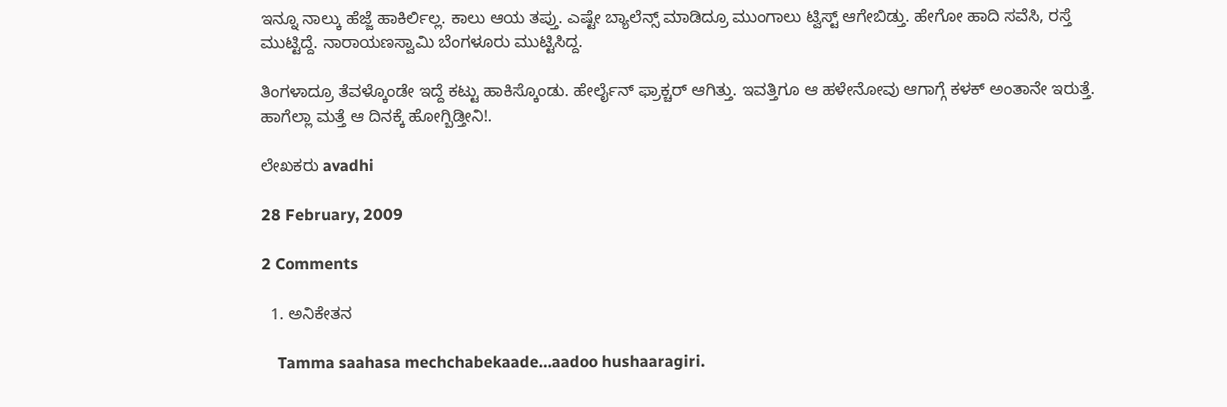ಇನ್ನೂ ನಾಲ್ಕು ಹೆಜ್ಜೆ ಹಾಕಿರ್ಲಿಲ್ಲ. ಕಾಲು ಆಯ ತಪ್ತು. ಎಷ್ಟೇ ಬ್ಯಾಲೆನ್ಸ್ ಮಾಡಿದ್ರೂ ಮುಂಗಾಲು ಟ್ವಿಸ್ಟ್ ಆಗೇಬಿಡ್ತು. ಹೇಗೋ ಹಾದಿ ಸವೆಸಿ, ರಸ್ತೆ ಮುಟ್ಟಿದ್ದೆ. ನಾರಾಯಣಸ್ವಾಮಿ ಬೆಂಗಳೂರು ಮುಟ್ಟಿಸಿದ್ದ.

ತಿಂಗಳಾದ್ರೂ ತೆವಳ್ಕೊಂಡೇ ಇದ್ದೆ ಕಟ್ಟು ಹಾಕಿಸ್ಕೊಂಡು. ಹೇರ್ಲೈನ್ ಫ್ರಾಕ್ಚರ್ ಆಗಿತ್ತು. ಇವತ್ತಿಗೂ ಆ ಹಳೇನೋವು ಆಗಾಗ್ಗೆ ಕಳಕ್ ಅಂತಾನೇ ಇರುತ್ತೆ. ಹಾಗೆಲ್ಲಾ ಮತ್ತೆ ಆ ದಿನಕ್ಕೆ ಹೋಗ್ಬಿಡ್ತೀನಿ!.

ಲೇಖಕರು avadhi

28 February, 2009

2 Comments

  1. ಅನಿಕೇತನ

    Tamma saahasa mechchabekaade…aadoo hushaaragiri.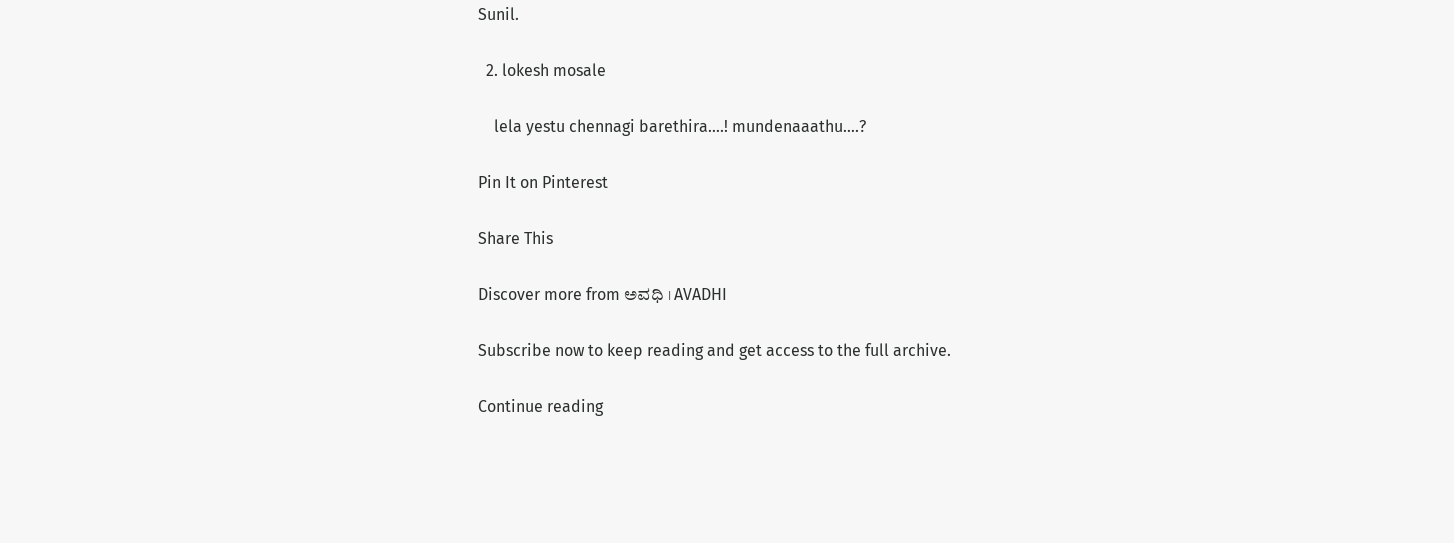Sunil.

  2. lokesh mosale

    lela yestu chennagi barethira….! mundenaaathu….?

Pin It on Pinterest

Share This

Discover more from ಅವಧಿ । AVADHI

Subscribe now to keep reading and get access to the full archive.

Continue reading